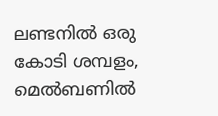ലണ്ടനിൽ ഒരു കോടി ശമ്പളം, മെൽബണിൽ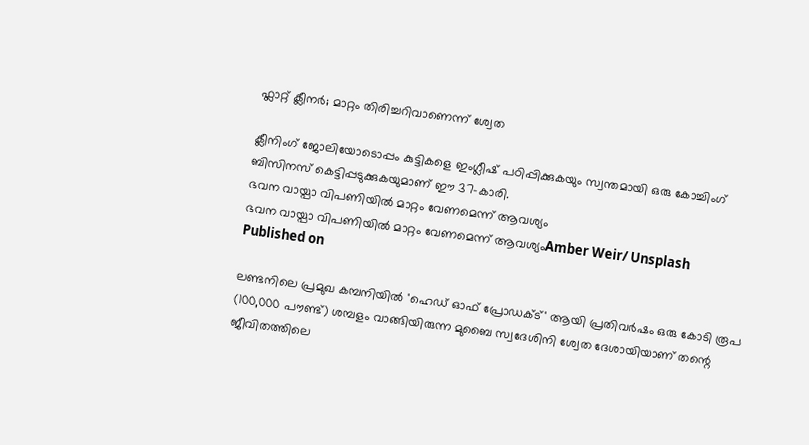ഫ്ലാറ്റ് ക്ലീനർ; മാറ്റം തിരിച്ചറിവാണെന്ന് ശ്വേത

ക്ലീനിംഗ് ജോലിയോടൊപ്പം കുട്ടികളെ ഇംഗ്ലീഷ് പഠിപ്പിക്കുകയും സ്വന്തമായി ഒരു കോച്ചിംഗ് ബിസിനസ് കെട്ടിപ്പടുക്കുകയുമാണ് ഈ 37-കാരി.
ഭവന വായ്പാ വിപണിയിൽ മാറ്റം വേണമെന്ന് ആവശ്യം
ഭവന വായ്പാ വിപണിയിൽ മാറ്റം വേണമെന്ന് ആവശ്യംAmber Weir/ Unsplash
Published on

ലണ്ടനിലെ പ്രമുഖ കമ്പനിയിൽ 'ഹെഡ് ഓഫ് പ്രോഡക്ട്' ആയി പ്രതിവർഷം ഒരു കോടി രൂപ (100,000 പൗണ്ട്) ശമ്പളം വാങ്ങിയിരുന്ന മുബൈ സ്വദേശിനി ശ്വേത ദേശായിയാണ് തന്റെ ജീവിതത്തിലെ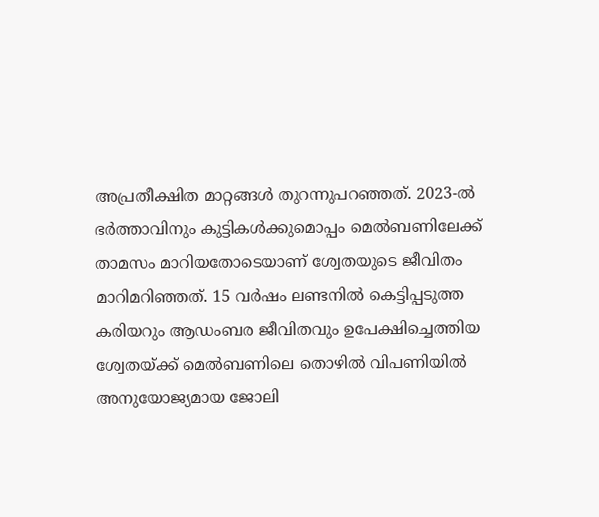അപ്രതീക്ഷിത മാറ്റങ്ങൾ തുറന്നുപറഞ്ഞത്. 2023-ൽ ഭർത്താവിനും കുട്ടികൾക്കുമൊപ്പം മെൽബണിലേക്ക് താമസം മാറിയതോടെയാണ് ശ്വേതയുടെ ജീവിതം മാറിമറിഞ്ഞത്. 15 വർഷം ലണ്ടനിൽ കെട്ടിപ്പടുത്ത കരിയറും ആഡംബര ജീവിതവും ഉപേക്ഷിച്ചെത്തിയ ശ്വേതയ്ക്ക് മെൽബണിലെ തൊഴിൽ വിപണിയിൽ അനുയോജ്യമായ ജോലി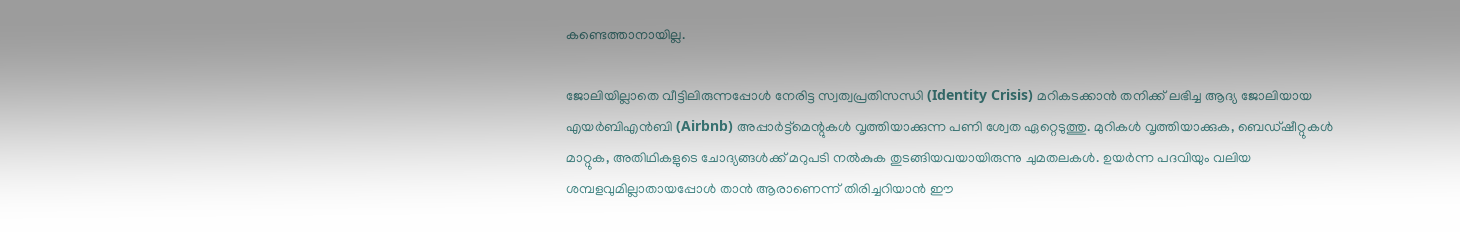കണ്ടെത്താനായില്ല.

ജോലിയില്ലാതെ വീട്ടിലിരുന്നപ്പോൾ നേരിട്ട സ്വത്വപ്രതിസന്ധി (Identity Crisis) മറികടക്കാൻ തനിക്ക് ലഭിച്ച ആദ്യ ജോലിയായ എയർബിഎൻബി (Airbnb) അപ്പാർട്ട്‌മെന്റുകൾ വൃത്തിയാക്കുന്ന പണി ശ്വേത ഏറ്റെടുത്തു. മുറികൾ വൃത്തിയാക്കുക, ബെഡ്ഷീറ്റുകൾ മാറ്റുക, അതിഥികളുടെ ചോദ്യങ്ങൾക്ക് മറുപടി നൽകുക തുടങ്ങിയവയായിരുന്നു ചുമതലകൾ. ഉയർന്ന പദവിയും വലിയ ശമ്പളവുമില്ലാതായപ്പോൾ താൻ ആരാണെന്ന് തിരിച്ചറിയാൻ ഈ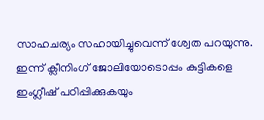സാഹചര്യം സഹായിച്ചുവെന്ന് ശ്വേത പറയുന്നു. ഇന്ന് ക്ലീനിംഗ് ജോലിയോടൊപ്പം കുട്ടികളെ ഇംഗ്ലീഷ് പഠിപ്പിക്കുകയും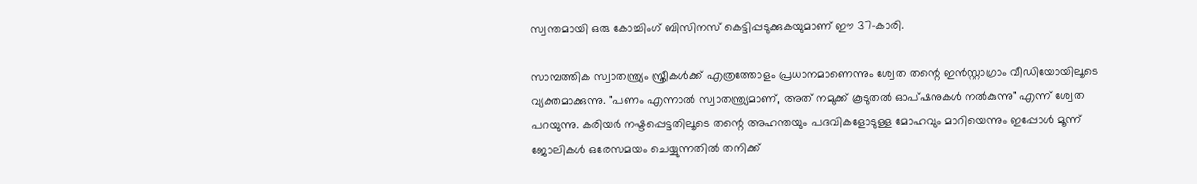സ്വന്തമായി ഒരു കോച്ചിംഗ് ബിസിനസ് കെട്ടിപ്പടുക്കുകയുമാണ് ഈ 37-കാരി.

സാമ്പത്തിക സ്വാതന്ത്ര്യം സ്ത്രീകൾക്ക് എത്രത്തോളം പ്രധാനമാണെന്നും ശ്വേത തന്റെ ഇൻസ്റ്റാഗ്രാം വീഡിയോയിലൂടെ വ്യക്തമാക്കുന്നു. "പണം എന്നാൽ സ്വാതന്ത്ര്യമാണ്, അത് നമുക്ക് കൂടുതൽ ഓപ്ഷനുകൾ നൽകുന്നു" എന്ന് ശ്വേത പറയുന്നു. കരിയർ നഷ്ടപ്പെട്ടതിലൂടെ തന്റെ അഹന്തയും പദവികളോടുള്ള മോഹവും മാറിയെന്നും ഇപ്പോൾ മൂന്ന് ജോലികൾ ഒരേസമയം ചെയ്യുന്നതിൽ തനിക്ക്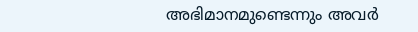അഭിമാനമുണ്ടെന്നും അവർ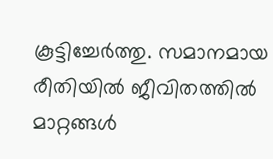കൂട്ടിച്ചേർത്തു. സമാനമായ രീതിയിൽ ജീവിതത്തിൽ മാറ്റങ്ങൾ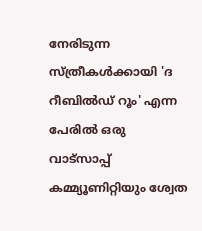നേരിടുന്ന സ്ത്രീകൾക്കായി 'ദ റീബിൽഡ് റൂം' എന്ന പേരിൽ ഒരു വാട്സാപ്പ് കമ്മ്യൂണിറ്റിയും ശ്വേത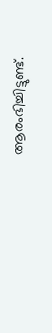ആരംഭിച്ചിട്ടുണ്ട്.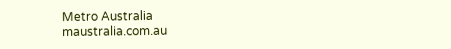Metro Australia
maustralia.com.au